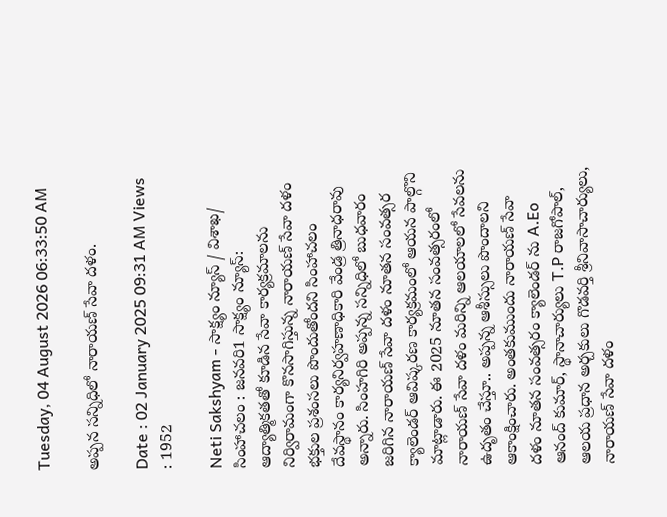Tuesday, 04 August 2026 06:33:50 AM

అప్పన సన్నిధిలో నారాయణ్ సేవా దళం.

Date : 02 January 2025 09:31 AM Views : 1952

Neti Sakshyam - సాక్ష్యం న్యూస్ / విశాఖ/ సింహాచలం : జనవరి1 సాక్ష్యం న్యూస్: ఆద్యాత్మికతతో కూడిన సేవా కార్యక్రమాలను నిర్విరామంగా కొనసాగిస్తున్న నారాయణ్ సేవా దళం భక్తుల ప్రశంసలు పొందుతోందని సింహాచలం దేవస్థానం కార్యనిర్వహణాధికారి వేండ్ర త్రినాధరావు అన్నారు. సింహగిరి అప్పన్న సన్నిధిలో బుధవారం జరిగిన నారాయణ్ సేవా దళం నూతన సంవత్సర క్యాలెండర్‌ ఆవిష్కరణ కార్యక్రమంలో ఆయన పాల్గొని మాట్లాడారు. ఈ 2025 నూతన సంవత్సరంలో నారాయణ్ సేవా దళం మరిన్ని ఆలయాలలో సేవలను ఉదృతం చేస్తూ.. అప్పన్న ఆశీస్సులు పొందాలని ఆకాంక్షించారు. అంతకుముందు నారాయణ్ సేవా దళం నూతన సంవత్సరం క్యాలెండర్‌ ను A.Eo ఆనంద్ కుమార్, స్థానాచార్యులు T.P రాజగోపాల్, ఆలయ ప్రధాన అర్చకులు గొడవర్తి శ్రీనివాసాచార్యులు, నారాయణ్ సేవా దళం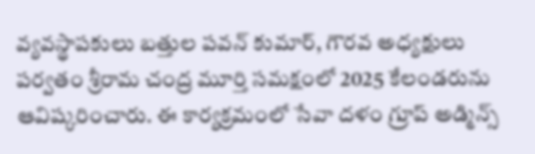వ్యవస్థాపకులు బత్తుల పవన్ కుమార్, గౌరవ అధ్యక్షులు పర్వతం శ్రీరామ చంద్ర మూర్తి సమక్షంలో 2025 కేలండరును ఆవిష్కరించారు. ఈ కార్యక్రమంలో సేవా దళం గ్రూప్ అడ్మిన్స్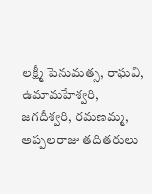లక్ష్మీ పెనుమత్స, రాఘవి, ఉమామహేశ్వరి, జగదీశ్వరి, రమణమ్మ, అప్పలరాజు తదితరులు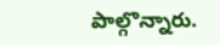పాల్గొన్నారు.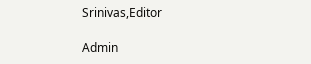Srinivas,Editor

Admin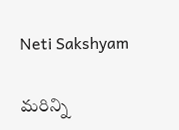Neti Sakshyam

మరిన్ని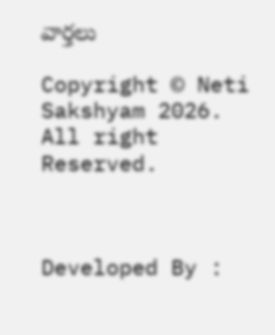వార్తలు

Copyright © Neti Sakshyam 2026. All right Reserved.



Developed By :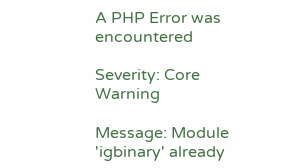A PHP Error was encountered

Severity: Core Warning

Message: Module 'igbinary' already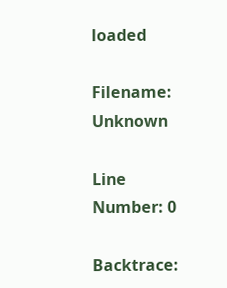loaded

Filename: Unknown

Line Number: 0

Backtrace: